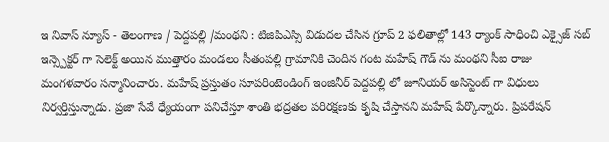ఇ నివాస్ న్యూస్ - తెలంగాణ / పెద్దపల్లి /మంథని : టిజిపిఎస్సి విడుదల చేసిన గ్రూప్ 2 ఫలితాల్లో 143 ర్యాంక్ సాధించి ఎక్సైజ్ సబ్ ఇన్స్పెక్టర్ గా సెలెక్ట్ అయిన ముత్తారం మండలం సీతంపల్లి గ్రామానికి చెందిన గంట మహేష్ గౌడ్ ను మంథని సీఐ రాజు మంగళవారం సన్మానించారు. మహేష్ ప్రస్తుతం సూపరింటెండింగ్ ఇంజినీర్ పెద్దపల్లి లో జూనియర్ అసిస్టెంట్ గా విధులు నిర్వర్తిస్తున్నాడు. ప్రజా సేవే ధ్యేయంగా పనిచేస్తూ శాంతి భద్రతల పరిరక్షణకు కృషి చేస్తానని మహేష్ పేర్కొన్నారు. ప్రిపరేషన్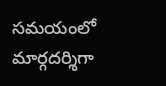సమయంలో మార్గదర్శిగా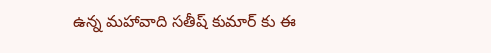ఉన్న మహావాది సతీష్ కుమార్ కు ఈ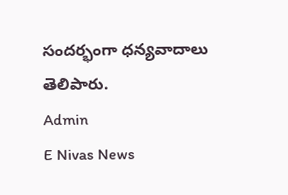సందర్భంగా ధన్యవాదాలు తెలిపారు.
Admin
E Nivas News